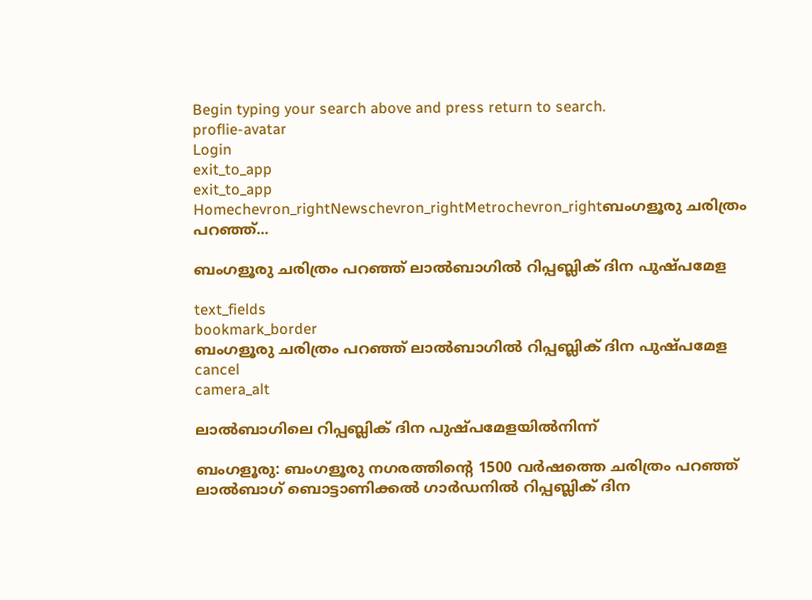Begin typing your search above and press return to search.
proflie-avatar
Login
exit_to_app
exit_to_app
Homechevron_rightNewschevron_rightMetrochevron_rightബംഗളൂരു ചരിത്രം പറഞ്ഞ്...

ബംഗളൂരു ചരിത്രം പറഞ്ഞ് ലാൽബാഗിൽ റിപ്പബ്ലിക് ദിന പുഷ്പമേള

text_fields
bookmark_border
ബംഗളൂരു ചരിത്രം പറഞ്ഞ് ലാൽബാഗിൽ റിപ്പബ്ലിക് ദിന പുഷ്പമേള
cancel
camera_alt

ലാൽബാഗിലെ റിപ്പബ്ലിക് ദിന പുഷ്പമേളയിൽനിന്ന്

ബംഗളൂരു: ബംഗളൂരു നഗരത്തിന്‍റെ 1500 വർഷത്തെ ചരിത്രം പറഞ്ഞ് ലാൽബാഗ് ബൊട്ടാണിക്കൽ ഗാർഡനിൽ റിപ്പബ്ലിക് ദിന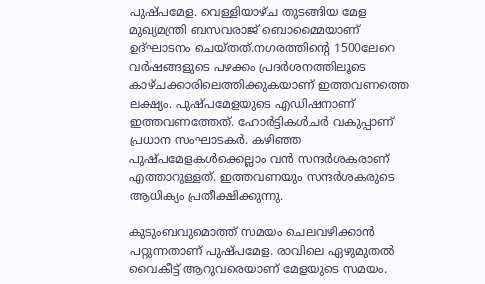പുഷ്പമേള. വെള്ളിയാഴ്ച തുടങ്ങിയ മേള മുഖ്യമന്ത്രി ബസവരാജ് ബൊമ്മൈയാണ് ഉദ്ഘാടനം ചെയ്തത്.നഗരത്തിന്‍റെ 1500ലേറെ വർഷങ്ങളുടെ പഴക്കം പ്രദർശനത്തിലൂടെ കാഴ്ചക്കാരിലെത്തിക്കുകയാണ് ഇത്തവണത്തെ ലക്ഷ്യം. പുഷ്പമേളയുടെ എഡിഷനാണ് ഇത്തവണത്തേത്. ഹോർട്ടികൾചർ വകുപ്പാണ് പ്രധാന സംഘാടകർ. കഴിഞ്ഞ പുഷ്പമേളകൾക്കെല്ലാം വൻ സന്ദർശകരാണ് എത്താറുള്ളത്. ഇത്തവണയും സന്ദർശകരുടെ ആധിക്യം പ്രതീക്ഷിക്കുന്നു.

കുടുംബവുമൊത്ത് സമയം ചെലവഴിക്കാൻ പറ്റുന്നതാണ് പുഷ്പമേള. രാവിലെ ഏഴുമുതൽ വൈകീട്ട് ആറുവരെയാണ് മേളയുടെ സമയം.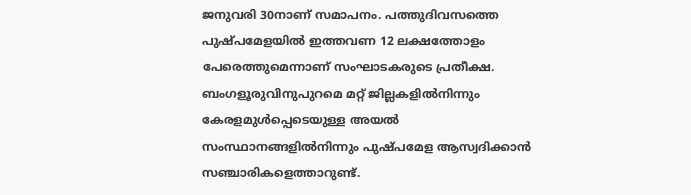ജനുവരി 30നാണ് സമാപനം. പത്തുദിവസത്തെ പുഷ്പമേളയിൽ ഇത്തവണ 12 ലക്ഷത്തോളം പേരെത്തുമെന്നാണ് സംഘാടകരുടെ പ്രതീക്ഷ. ബംഗളൂരുവിനുപുറമെ മറ്റ് ജില്ലകളിൽനിന്നും കേരളമുൾപ്പെടെയുള്ള അയൽ സംസ്ഥാനങ്ങളിൽനിന്നും പുഷ്പമേള ആസ്വദിക്കാൻ സഞ്ചാരികളെത്താറുണ്ട്.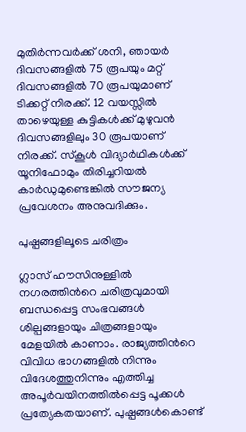മുതിർന്നവർക്ക് ശനി, ഞായർ ദിവസങ്ങളിൽ 75 രൂപയും മറ്റ് ദിവസങ്ങളിൽ 70 രൂപയുമാണ് ടിക്കറ്റ് നിരക്ക്. 12 വയസ്സിൽ താഴെയുള്ള കുട്ടികൾക്ക് മുഴുവൻ ദിവസങ്ങളിലും 30 രൂപയാണ് നിരക്ക്. സ്‌കൂൾ വിദ്യാർഥികൾക്ക് യൂനിഫോമും തിരിച്ചറിയൽ കാർഡുമുണ്ടെങ്കിൽ സൗജന്യ പ്രവേശനം അനുവദിക്കും.

പുഷ്പങ്ങളിലൂടെ ചരിത്രം

ഗ്ലാസ് ഹൗസിനുള്ളിൽ നഗരത്തിന്‍റെ ചരിത്രവുമായി ബന്ധപ്പെട്ട സംഭവങ്ങൾ ശില്പങ്ങളായും ചിത്രങ്ങളായും മേളയിൽ കാണാം. രാജ്യത്തിന്‍റെ വിവിധ ഭാഗങ്ങളിൽ നിന്നും വിദേശത്തുനിന്നും എത്തിച്ച അപൂർവയിനത്തിൽപ്പെട്ട പൂക്കൾ പ്രത്യേകതയാണ്. പുഷ്പങ്ങൾകൊണ്ട്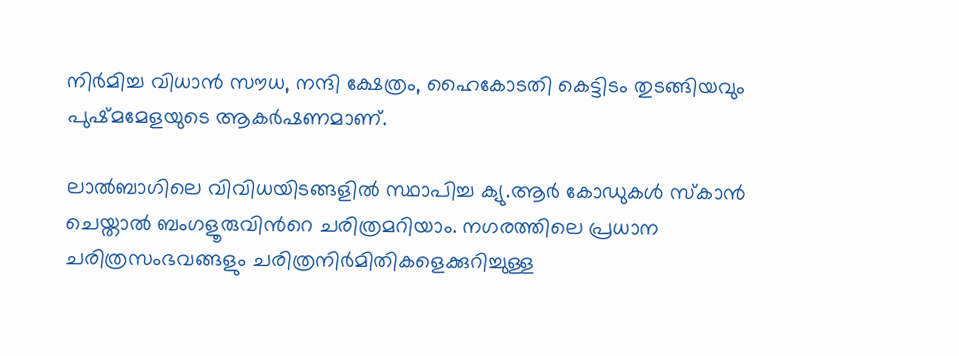നിർമിച്ച വിധാൻ സൗധ, നന്ദി ക്ഷേത്രം, ഹൈകോടതി കെട്ടിടം തുടങ്ങിയവും പുഷ്മമേളയുടെ ആകർഷണമാണ്.

ലാൽബാഗിലെ വിവിധയിടങ്ങളിൽ സ്ഥാപിച്ച ക്യു.ആർ കോഡുകൾ സ്കാൻ ചെയ്താൽ ബംഗളൂരുവിന്‍റെ ചരിത്രമറിയാം. നഗരത്തിലെ പ്രധാന ചരിത്രസംഭവങ്ങളും ചരിത്രനിർമിതികളെക്കുറിച്ചുള്ള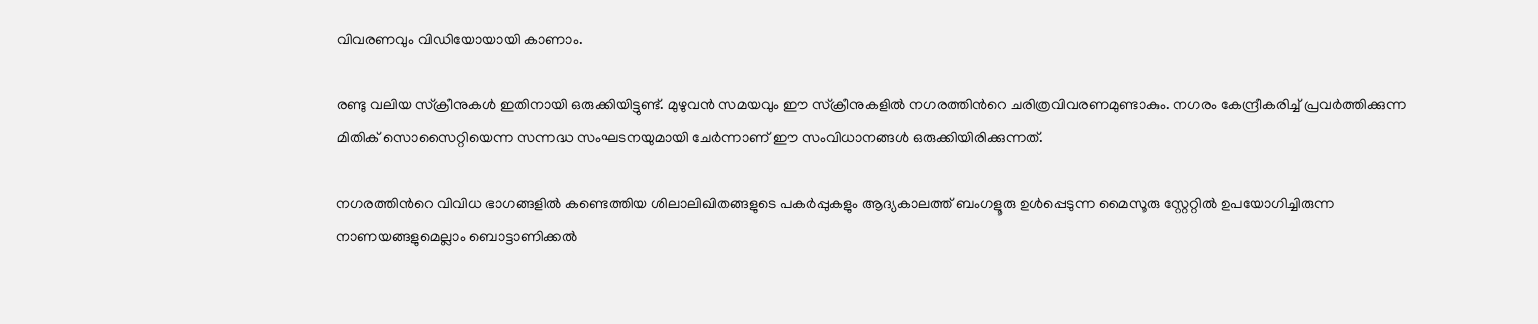വിവരണവും വിഡിയോയായി കാണാം.

രണ്ടു വലിയ സ്‌ക്രീനുകൾ ഇതിനായി ഒരുക്കിയിട്ടുണ്ട്. മുഴുവൻ സമയവും ഈ സ്‌ക്രീനുകളിൽ നഗരത്തിന്‍റെ ചരിത്രവിവരണമുണ്ടാകും. നഗരം കേന്ദ്രീകരിച്ച് പ്രവർത്തിക്കുന്ന മിതിക് സൊസൈറ്റിയെന്ന സന്നദ്ധ സംഘടനയുമായി ചേർന്നാണ് ഈ സംവിധാനങ്ങൾ ഒരുക്കിയിരിക്കുന്നത്.

നഗരത്തിന്‍റെ വിവിധ ഭാഗങ്ങളിൽ കണ്ടെത്തിയ ശിലാലിഖിതങ്ങളുടെ പകർപ്പുകളും ആദ്യകാലത്ത് ബംഗളൂരു ഉൾപ്പെടുന്ന മൈസൂരു സ്റ്റേറ്റിൽ ഉപയോഗിച്ചിരുന്ന നാണയങ്ങളുമെല്ലാം ബൊട്ടാണിക്കൽ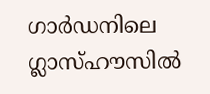ഗാർഡനിലെ ഗ്ലാസ്ഹൗസിൽ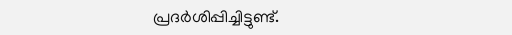പ്രദർശിപ്പിച്ചിട്ടുണ്ട്.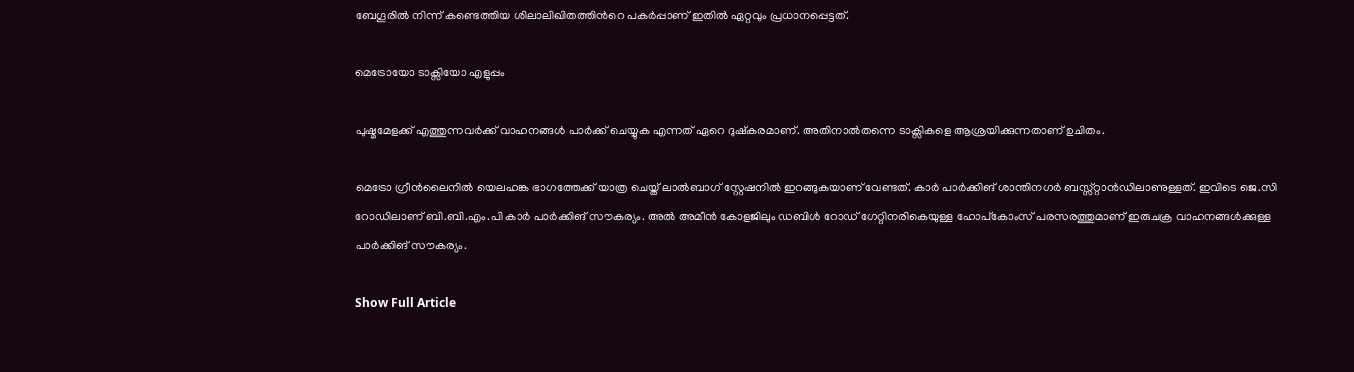ബേഗൂരിൽ നിന്ന് കണ്ടെത്തിയ ശിലാലിഖിതത്തിന്‍റെ പകർപ്പാണ് ഇതിൽ ഏറ്റവും പ്രധാനപ്പെട്ടത്.

മെട്രോയോ ടാക്സിയോ എളുപ്പം

പുഷ്മമേളക്ക് എത്തുന്നവർക്ക് വാഹനങ്ങൾ പാർക്ക് ചെയ്യുക എന്നത് ഏറെ ദുഷ്കരമാണ്. അതിനാൽതന്നെ ടാക്സികളെ ആശ്രയിക്കുന്നതാണ് ഉചിതം.

മെട്രോ ഗ്രീൻലൈനിൽ യെലഹങ്ക ഭാഗത്തേക്ക് യാത്ര ചെയ്ത് ലാൽബാഗ് സ്റ്റേഷനിൽ ഇറങ്ങുകയാണ് വേണ്ടത്. കാർ പാർക്കിങ് ശാന്തിനഗർ ബസ്സ്റ്റാൻഡിലാണുള്ളത്. ഇവിടെ ജെ.സി റോഡിലാണ് ബി.ബി.എം.പി കാർ പാർക്കിങ് സൗകര്യം. അൽ അമീൻ കോളജിലും ഡബിൾ റോഡ് ഗേറ്റിനരികെയുള്ള ഹോപ്കോംസ് പരസരത്തുമാണ് ഇരുചക്ര വാഹനങ്ങൾക്കുള്ള പാർക്കിങ് സൗകര്യം.

Show Full Article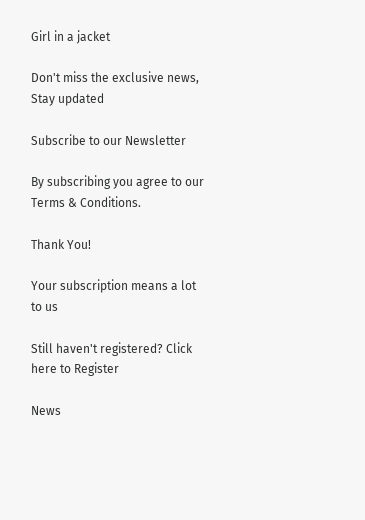Girl in a jacket

Don't miss the exclusive news, Stay updated

Subscribe to our Newsletter

By subscribing you agree to our Terms & Conditions.

Thank You!

Your subscription means a lot to us

Still haven't registered? Click here to Register

News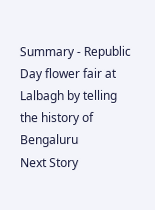Summary - Republic Day flower fair at Lalbagh by telling the history of Bengaluru
Next Story